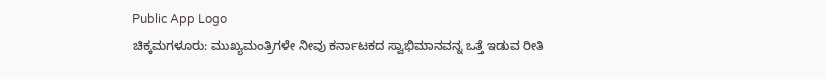Public App Logo
ಚಿಕ್ಕಮಗಳೂರು: ಮುಖ್ಯಮಂತ್ರಿಗಳೇ ನೀವು ಕರ್ನಾಟಕದ ಸ್ವಾಭಿಮಾನವನ್ನ ಒತ್ತೆ ಇಡುವ ರೀತಿ‌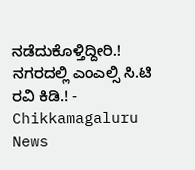ನಡೆದುಕೊಳ್ತಿದ್ದೀರಿ‌.! ನಗರದಲ್ಲಿ ಎಂಎಲ್ಸಿ ಸಿ.ಟಿ ರವಿ ಕಿಡಿ.! - Chikkamagaluru News